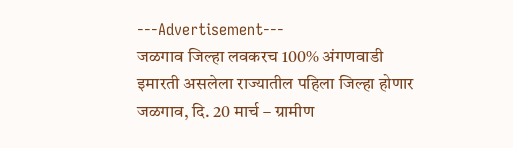---Advertisement---
जळगाव जिल्हा लवकरच 100% अंगणवाडी इमारती असलेला राज्यातील पहिला जिल्हा होणार
जळगाव, दि. 20 मार्च – ग्रामीण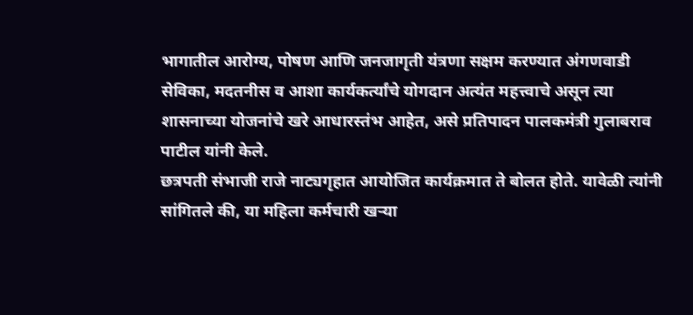भागातील आरोग्य, पोषण आणि जनजागृती यंत्रणा सक्षम करण्यात अंगणवाडी सेविका, मदतनीस व आशा कार्यकर्त्यांचे योगदान अत्यंत महत्त्वाचे असून त्या शासनाच्या योजनांचे खरे आधारस्तंभ आहेत, असे प्रतिपादन पालकमंत्री गुलाबराव पाटील यांनी केले.
छत्रपती संभाजी राजे नाट्यगृहात आयोजित कार्यक्रमात ते बोलत होते. यावेळी त्यांनी सांगितले की, या महिला कर्मचारी खऱ्या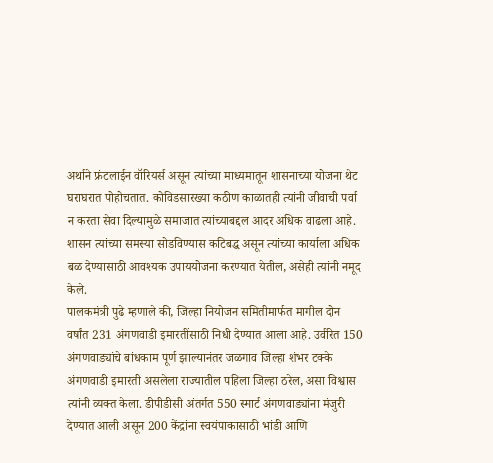अर्थाने फ्रंटलाईन वॉरियर्स असून त्यांच्या माध्यमातून शासनाच्या योजना थेट घराघरात पोहोचतात. कोविडसारख्या कठीण काळातही त्यांनी जीवाची पर्वा न करता सेवा दिल्यामुळे समाजात त्यांच्याबद्दल आदर अधिक वाढला आहे. शासन त्यांच्या समस्या सोडविण्यास कटिबद्ध असून त्यांच्या कार्याला अधिक बळ देण्यासाठी आवश्यक उपाययोजना करण्यात येतील, असेही त्यांनी नमूद केले.
पालकमंत्री पुढे म्हणाले की, जिल्हा नियोजन समितीमार्फत मागील दोन वर्षांत 231 अंगणवाडी इमारतींसाठी निधी देण्यात आला आहे. उर्वरित 150 अंगणवाड्यांचे बांधकाम पूर्ण झाल्यानंतर जळगाव जिल्हा शंभर टक्के अंगणवाडी इमारती असलेला राज्यातील पहिला जिल्हा ठरेल, असा विश्वास त्यांनी व्यक्त केला. डीपीडीसी अंतर्गत 550 स्मार्ट अंगणवाड्यांना मंजुरी देण्यात आली असून 200 केंद्रांना स्वयंपाकासाठी भांडी आणि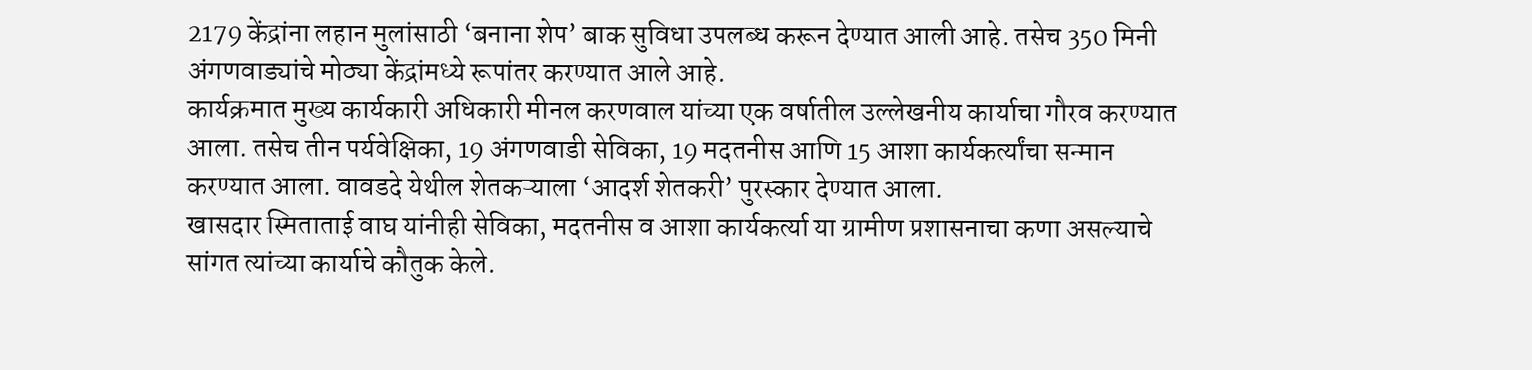2179 केंद्रांना लहान मुलांसाठी ‘बनाना शेप’ बाक सुविधा उपलब्ध करून देण्यात आली आहे. तसेच 350 मिनी अंगणवाड्यांचे मोठ्या केंद्रांमध्ये रूपांतर करण्यात आले आहे.
कार्यक्रमात मुख्य कार्यकारी अधिकारी मीनल करणवाल यांच्या एक वर्षातील उल्लेखनीय कार्याचा गौरव करण्यात आला. तसेच तीन पर्यवेक्षिका, 19 अंगणवाडी सेविका, 19 मदतनीस आणि 15 आशा कार्यकर्त्यांचा सन्मान करण्यात आला. वावडदे येथील शेतकऱ्याला ‘आदर्श शेतकरी’ पुरस्कार देण्यात आला.
खासदार स्मिताताई वाघ यांनीही सेविका, मदतनीस व आशा कार्यकर्त्या या ग्रामीण प्रशासनाचा कणा असल्याचे सांगत त्यांच्या कार्याचे कौतुक केले.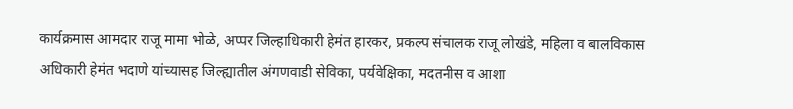कार्यक्रमास आमदार राजू मामा भोळे, अप्पर जिल्हाधिकारी हेमंत हारकर, प्रकल्प संचालक राजू लोखंडे, महिला व बालविकास अधिकारी हेमंत भदाणे यांच्यासह जिल्ह्यातील अंगणवाडी सेविका, पर्यवेक्षिका, मदतनीस व आशा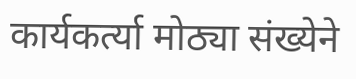कार्यकर्त्या मोठ्या संख्येने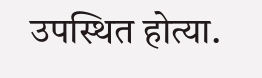उपस्थित होत्या.